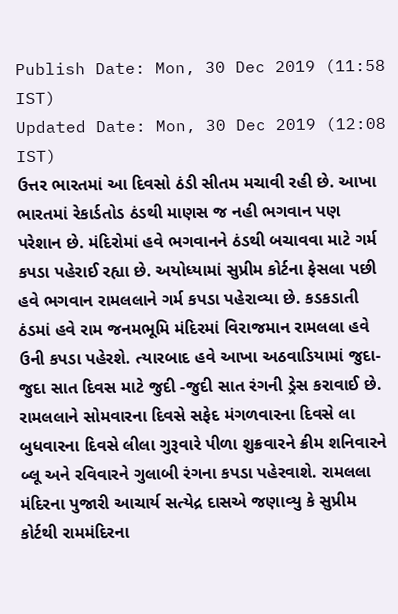Publish Date: Mon, 30 Dec 2019 (11:58 IST)
Updated Date: Mon, 30 Dec 2019 (12:08 IST)
ઉત્તર ભારતમાં આ દિવસો ઠંડી સીતમ મચાવી રહી છે. આખા ભારતમાં રેકાર્ડતોડ ઠંડથી માણસ જ નહી ભગવાન પણ પરેશાન છે. મંદિરોમાં હવે ભગવાનને ઠંડથી બચાવવા માટે ગર્મ કપડા પહેરાઈ રહ્યા છે. અયોધ્યામાં સુપ્રીમ કોર્ટના ફેસલા પછી હવે ભગવાન રામલલાને ગર્મ કપડા પહેરાવ્યા છે. કડકડાતી ઠંડમાં હવે રામ જનમભૂમિ મંદિરમાં વિરાજમાન રામલલા હવે ઉની કપડા પહેરશે. ત્યારબાદ હવે આખા અઠવાડિયામાં જુદા-જુદા સાત દિવસ માટે જુદી -જુદી સાત રંગની ડ્રેસ કરાવાઈ છે.
રામલલાને સોમવારના દિવસે સફેદ મંગળવારના દિવસે લા બુધવારના દિવસે લીલા ગુરૂવારે પીળા શુક્રવારને ક્રીમ શનિવારને બ્લૂ અને રવિવારને ગુલાબી રંગના કપડા પહેરવાશે. રામલલા મંદિરના પુજારી આચાર્ય સત્યેદ્ર દાસએ જણાવ્યુ કે સુપ્રીમ કોર્ટથી રામમંદિરના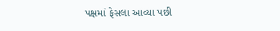પક્ષમાં ફેસલા આવ્યા પછી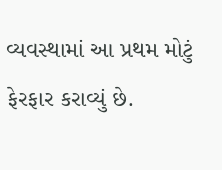વ્યવસ્થામાં આ પ્રથમ મોટું ફેરફાર કરાવ્યું છે.